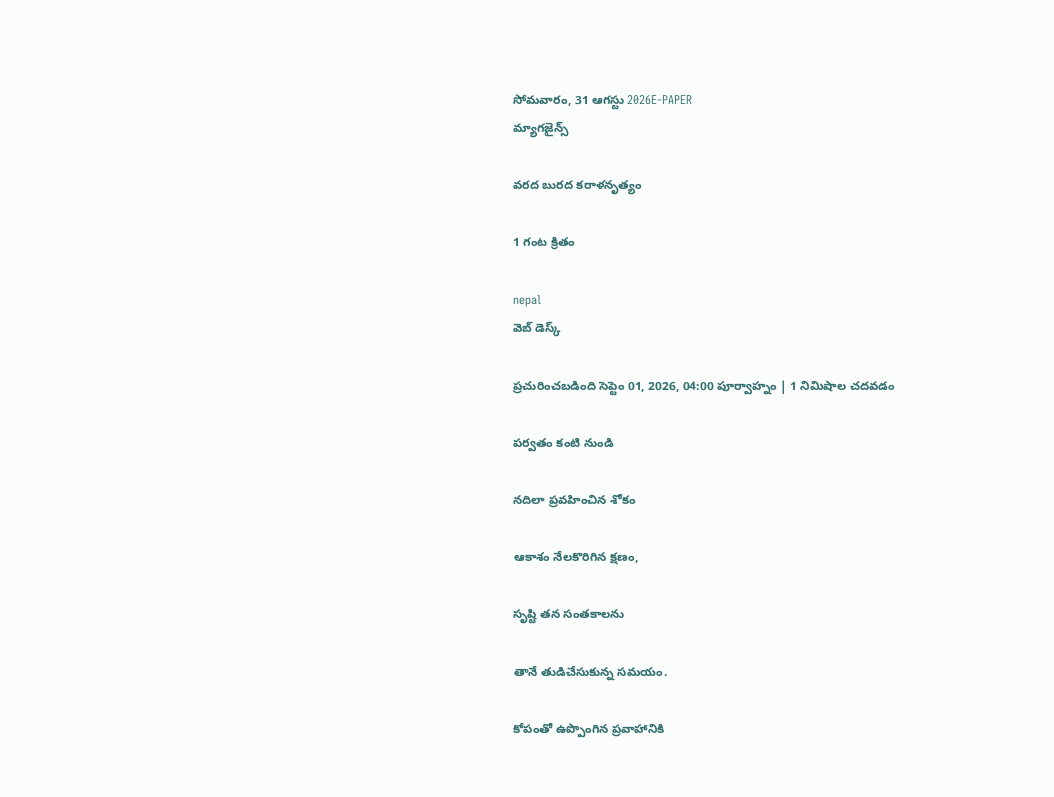సోమవారం, 31 ఆగస్టు 2026E-PAPER
మ్యాగజైన్స్

వరద బురద కరాళనృత్యం

1 గంట క్రితం

nepal
వెబ్ డెస్క్

ప్రచురించబడింది సెప్టెం 01, 2026, 04:00 పూర్వాహ్నం | 1 నిమిషాల చదవడం

పర్వతం కంటి నుండి

నదిలా ప్రవహించిన శోకం

ఆకాశం నేలకొరిగిన క్షణం,

సృష్టి తన సంతకాలను

తానే తుడిచేసుకున్న సమయం.

కోపంతో ఉప్పొంగిన ప్రవాహానికి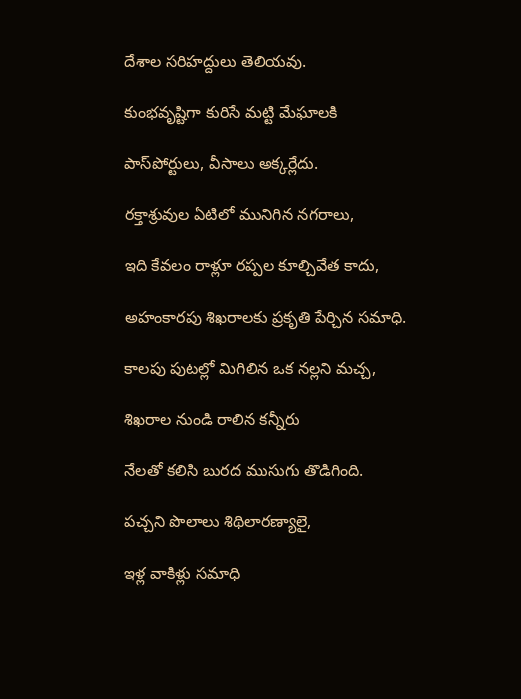దేశాల సరిహద్దులు తెలియవు.

కుంభవృష్టిగా కురిసే మట్టి మేఘాలకి

పాస్‌పోర్టులు, వీసాలు అక్కర్లేదు.

రక్తాశ్రువుల ఏటిలో మునిగిన నగరాలు,

ఇది కేవలం రాళ్లూ రప్పల కూల్చివేత కాదు,

అహంకారపు శిఖరాలకు ప్రకృతి పేర్చిన సమాధి.

కాలపు పుటల్లో మిగిలిన ఒక నల్లని మచ్చ,

శిఖరాల నుండి రాలిన కన్నీరు

నేలతో కలిసి బురద ముసుగు తొడిగింది.

పచ్చని పొలాలు శిథిలారణ్యాలై,

ఇళ్ల వాకిళ్లు సమాధి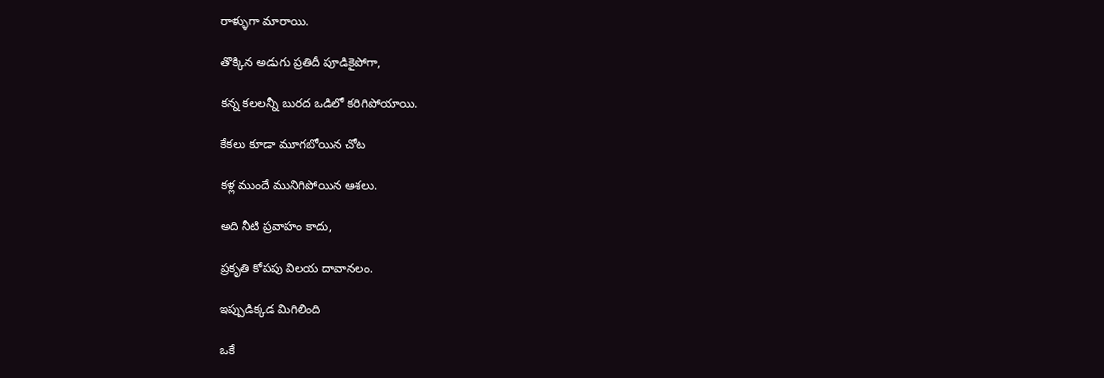రాళ్ళుగా మారాయి.

తొక్కిన అడుగు ప్రతిదీ పూడికైపోగా,

కన్న కలలన్నీ బురద ఒడిలో కరిగిపోయాయి.

కేకలు కూడా మూగబోయిన చోట

కళ్ల ముందే మునిగిపోయిన ఆశలు.

అది నీటి ప్రవాహం కాదు,

ప్రకృతి కోపపు విలయ దావానలం.

ఇప్పుడిక్కడ మిగిలింది

ఒకే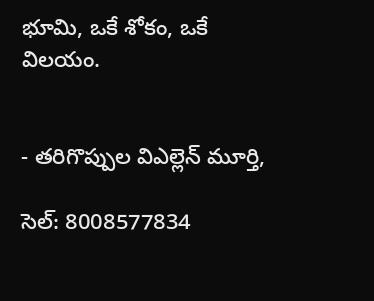భూమి, ఒకే శోకం, ఒకే విలయం.


- తరిగొప్పుల విఎల్లెన్ మూర్తి,

సెల్‌: 8008577834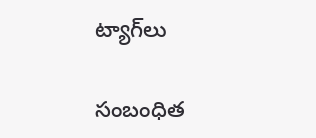ట్యాగ్‌లు

సంబంధిత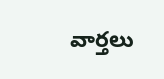వార్తలు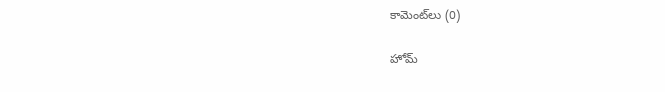కామెంట్‌లు (0)

హోమ్